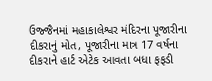ઉજ્જૈનમાં મહાકાલેશ્વર મંદિરના પૂજારીના દીકરાનું મોત, પૂજારીના માત્ર 17 વર્ષના દીકરાને હાર્ટ એટેક આવતા બધા ફફડી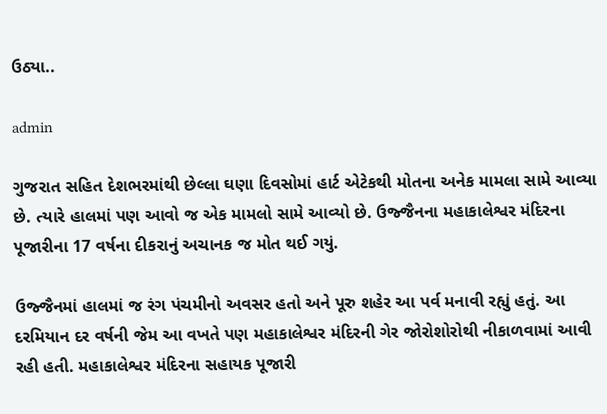ઉઠ્યા..

admin

ગુજરાત સહિત દેશભરમાંથી છેલ્લા ઘણા દિવસોમાં હાર્ટ એટેકથી મોતના અનેક મામલા સામે આવ્યા છે. ત્યારે હાલમાં પણ આવો જ એક મામલો સામે આવ્યો છે. ઉજ્જૈનના મહાકાલેશ્વર મંદિરના પૂજારીના 17 વર્ષના દીકરાનું અચાનક જ મોત થઈ ગયું.

ઉજ્જૈનમાં હાલમાં જ રંગ પંચમીનો અવસર હતો અને પૂરુ શહેર આ પર્વ મનાવી રહ્યું હતું. આ દરમિયાન દર વર્ષની જેમ આ વખતે પણ મહાકાલેશ્વર મંદિરની ગેર જોરોશોરોથી નીકાળવામાં આવી રહી હતી. મહાકાલેશ્વર મંદિરના સહાયક પૂજારી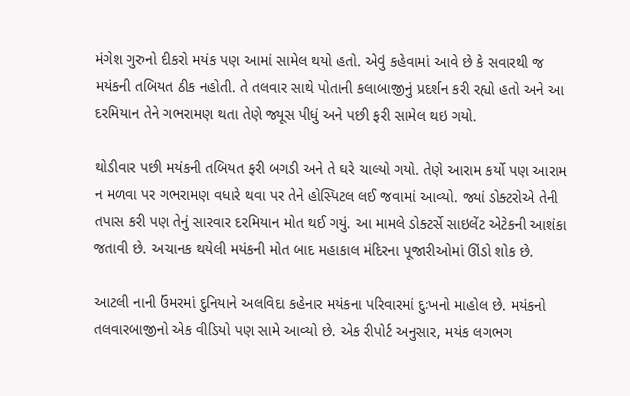મંગેશ ગુરુનો દીકરો મયંક પણ આમાં સામેલ થયો હતો. એવું કહેવામાં આવે છે કે સવારથી જ મયંકની તબિયત ઠીક નહોતી. તે તલવાર સાથે પોતાની કલાબાજીનું પ્રદર્શન કરી રહ્યો હતો અને આ દરમિયાન તેને ગભરામણ થતા તેણે જ્યૂસ પીધું અને પછી ફરી સામેલ થઇ ગયો.

થોડીવાર પછી મયંકની તબિયત ફરી બગડી અને તે ઘરે ચાલ્યો ગયો. તેણે આરામ કર્યો પણ આરામ ન મળવા પર ગભરામણ વધારે થવા પર તેને હોસ્પિટલ લઈ જવામાં આવ્યો. જ્યાં ડોક્ટરોએ તેની તપાસ કરી પણ તેનું સારવાર દરમિયાન મોત થઈ ગયું. આ મામલે ડોક્ટર્સે સાઇલેંટ એટેકની આશંકા જતાવી છે. અચાનક થયેલી મયંકની મોત બાદ મહાકાલ મંદિરના પૂજારીઓમાં ઊંડો શોક છે.

આટલી નાની ઉંમરમાં દુનિયાને અલવિદા કહેનાર મયંકના પરિવારમાં દુઃખનો માહોલ છે. મયંકનો તલવારબાજીનો એક વીડિયો પણ સામે આવ્યો છે. એક રીપોર્ટ અનુસાર, મયંક લગભગ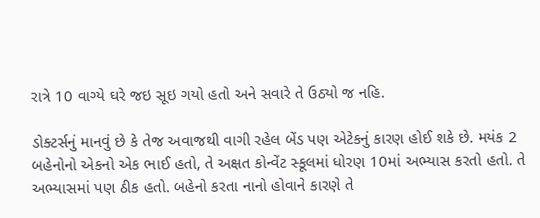રાત્રે 10 વાગ્યે ઘરે જઇ સૂઇ ગયો હતો અને સવારે તે ઉઠ્યો જ નહિ.

ડોક્ટર્સનું માનવું છે કે તેજ અવાજથી વાગી રહેલ બેંડ પણ એટેકનું કારણ હોઈ શકે છે. મયંક 2 બહેનોનો એકનો એક ભાઈ હતો, તે અક્ષત કોન્વેંટ સ્કૂલમાં ધોરણ 10માં અભ્યાસ કરતો હતો. તે અભ્યાસમાં પણ ઠીક હતો. બહેનો કરતા નાનો હોવાને કારણે તે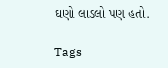ઘણો લાડલો પણ હતો.

Tags